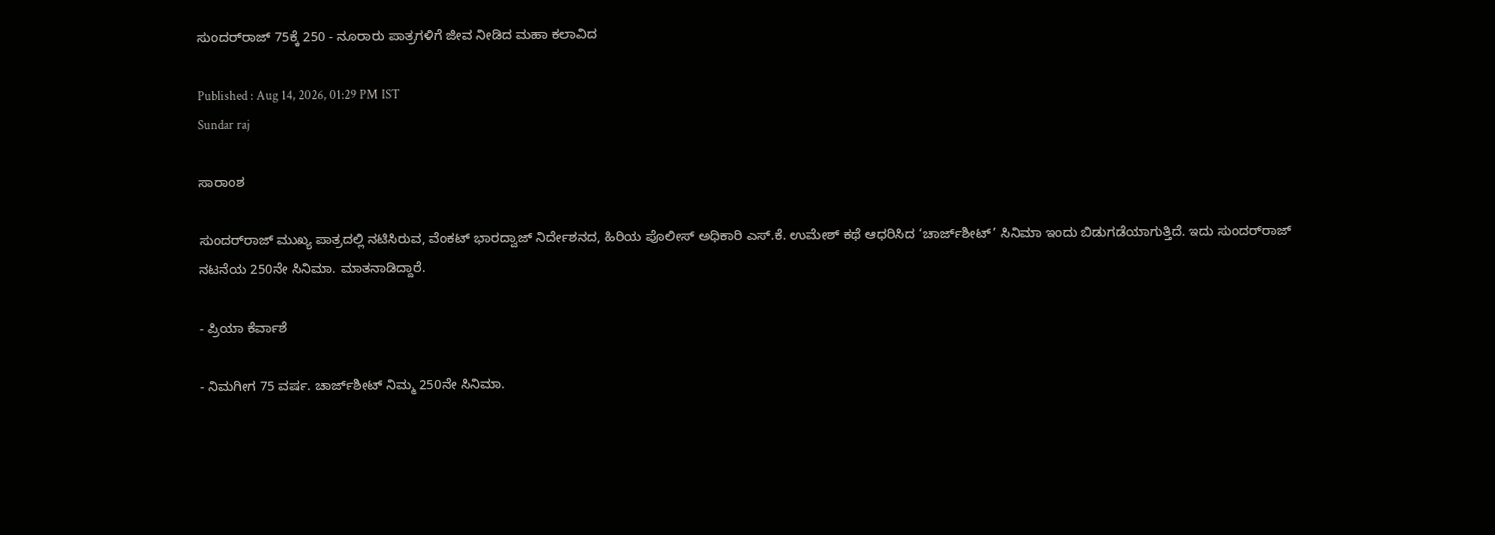ಸುಂದರ್‌ರಾಜ್‌ 75ಕ್ಕೆ 250 - ನೂರಾರು ಪಾತ್ರಗಳಿಗೆ ಜೀವ ನೀಡಿದ ಮಹಾ ಕಲಾವಿದ

Published : Aug 14, 2026, 01:29 PM IST
Sundar raj

ಸಾರಾಂಶ

ಸುಂದರ್‌ರಾಜ್‌ ಮುಖ್ಯ ಪಾತ್ರದಲ್ಲಿ ನಟಿಸಿರುವ, ವೆಂಕಟ್‌ ಭಾರದ್ವಾಜ್‌ ನಿರ್ದೇಶನದ, ಹಿರಿಯ ಪೊಲೀಸ್‌ ಅಧಿಕಾರಿ ಎಸ್‌.ಕೆ. ಉಮೇಶ್‌ ಕಥೆ ಆಧರಿಸಿದ ‘ಚಾರ್ಜ್‌ಶೀಟ್‌’ ಸಿನಿಮಾ ಇಂದು ಬಿಡುಗಡೆಯಾಗುತ್ತಿದೆ. ಇದು ಸುಂದರ್‌ರಾಜ್‌ ನಟನೆಯ 250ನೇ ಸಿನಿಮಾ. ಮಾತನಾಡಿದ್ದಾರೆ.

- ಪ್ರಿಯಾ ಕೆರ್ವಾಶೆ

- ನಿಮಗೀಗ 75 ವರ್ಷ. ಚಾರ್ಜ್‌ಶೀಟ್‌ ನಿಮ್ಮ 250ನೇ ಸಿನಿಮಾ.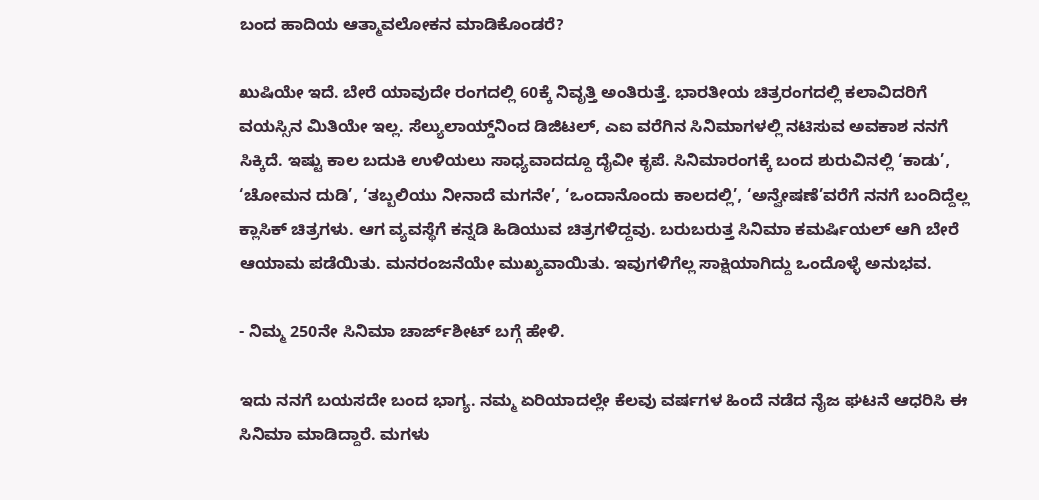ಬಂದ ಹಾದಿಯ ಆತ್ಮಾವಲೋಕನ ಮಾಡಿಕೊಂಡರೆ?

ಖುಷಿಯೇ ಇದೆ. ಬೇರೆ ಯಾವುದೇ ರಂಗದಲ್ಲಿ 60ಕ್ಕೆ ನಿವೃತ್ತಿ ಅಂತಿರುತ್ತೆ. ಭಾರತೀಯ ಚಿತ್ರರಂಗದಲ್ಲಿ ಕಲಾವಿದರಿಗೆ ವಯಸ್ಸಿನ ಮಿತಿಯೇ ಇಲ್ಲ. ಸೆಲ್ಯುಲಾಯ್ಡ್‌ನಿಂದ ಡಿಜಿಟಲ್‌, ಎಐ ವರೆಗಿನ ಸಿನಿಮಾಗಳಲ್ಲಿ ನಟಿಸುವ ಅವಕಾಶ ನನಗೆ ಸಿಕ್ಕಿದೆ. ಇಷ್ಟು ಕಾಲ ಬದುಕಿ ಉಳಿಯಲು ಸಾಧ್ಯವಾದದ್ದೂ ದೈವೀ ಕೃಪೆ. ಸಿನಿಮಾರಂಗಕ್ಕೆ ಬಂದ ಶುರುವಿನಲ್ಲಿ ‘ಕಾಡು’, ‘ಚೋಮನ ದುಡಿ’, ‘ತಬ್ಬಲಿಯು ನೀನಾದೆ ಮಗನೇ’, ‘ಒಂದಾನೊಂದು ಕಾಲದಲ್ಲಿ’, ‘ಅನ್ವೇಷಣೆ’ವರೆಗೆ ನನಗೆ ಬಂದಿದ್ದೆಲ್ಲ ಕ್ಲಾಸಿಕ್‌ ಚಿತ್ರಗಳು. ಆಗ ವ್ಯವಸ್ಥೆಗೆ ಕನ್ನಡಿ ಹಿಡಿಯುವ ಚಿತ್ರಗಳಿದ್ದವು. ಬರುಬರುತ್ತ ಸಿನಿಮಾ ಕಮರ್ಷಿಯಲ್‌ ಆಗಿ ಬೇರೆ ಆಯಾಮ ಪಡೆಯಿತು. ಮನರಂಜನೆಯೇ ಮುಖ್ಯವಾಯಿತು. ಇವುಗಳಿಗೆಲ್ಲ ಸಾಕ್ಷಿಯಾಗಿದ್ದು ಒಂದೊಳ್ಳೆ ಅನುಭವ.

- ನಿಮ್ಮ 250ನೇ ಸಿನಿಮಾ ಚಾರ್ಜ್‌ಶೀಟ್‌ ಬಗ್ಗೆ ಹೇಳಿ.

ಇದು ನನಗೆ ಬಯಸದೇ ಬಂದ ಭಾಗ್ಯ. ನಮ್ಮ ಏರಿಯಾದಲ್ಲೇ ಕೆಲವು ವರ್ಷಗಳ ಹಿಂದೆ ನಡೆದ ನೈಜ ಘಟನೆ ಆಧರಿಸಿ ಈ ಸಿನಿಮಾ ಮಾಡಿದ್ದಾರೆ. ಮಗಳು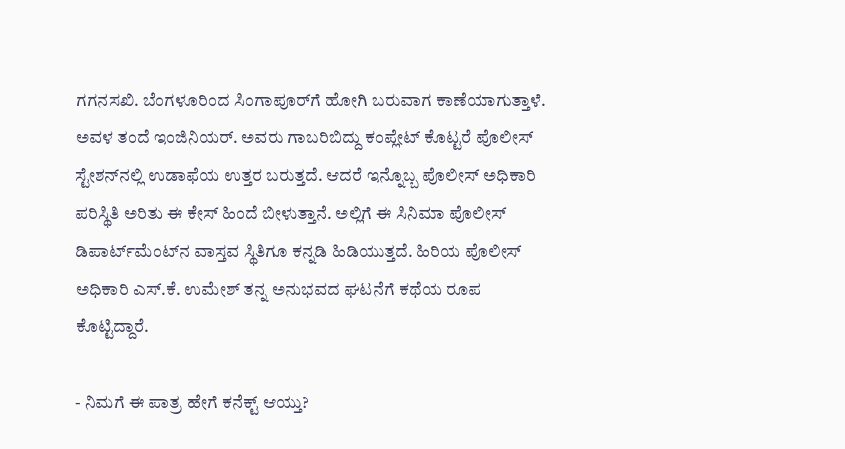ಗಗನಸಖಿ. ಬೆಂಗಳೂರಿಂದ ಸಿಂಗಾಪೂರ್‌ಗೆ ಹೋಗಿ ಬರುವಾಗ ಕಾಣೆಯಾಗುತ್ತಾಳೆ. ಅವಳ ತಂದೆ ಇಂಜಿನಿಯರ್‌. ಅವರು ಗಾಬರಿಬಿದ್ದು ಕಂಪ್ಲೇಟ್‌ ಕೊಟ್ಟರೆ ಪೊಲೀಸ್‌ ಸ್ಟೇಶನ್‌ನಲ್ಲಿ ಉಡಾಫೆಯ ಉತ್ತರ ಬರುತ್ತದೆ. ಆದರೆ ಇನ್ನೊಬ್ಬ ಪೊಲೀಸ್‌ ಅಧಿಕಾರಿ ಪರಿಸ್ಥಿತಿ ಅರಿತು ಈ ಕೇಸ್‌ ಹಿಂದೆ ಬೀಳುತ್ತಾನೆ. ಅಲ್ಲಿಗೆ ಈ ಸಿನಿಮಾ ಪೊಲೀಸ್‌ ಡಿಪಾರ್ಟ್‌ಮೆಂಟ್‌ನ ವಾಸ್ತವ ಸ್ಥಿತಿಗೂ ಕನ್ನಡಿ ಹಿಡಿಯುತ್ತದೆ. ಹಿರಿಯ ಪೊಲೀಸ್‌ ಅಧಿಕಾರಿ ಎಸ್‌.ಕೆ. ಉಮೇಶ್‌ ತನ್ನ ಅನುಭವದ ಘಟನೆಗೆ ಕಥೆಯ ರೂಪ ಕೊಟ್ಟಿದ್ದಾರೆ.

- ನಿಮಗೆ ಈ ಪಾತ್ರ ಹೇಗೆ ಕನೆಕ್ಟ್‌ ಆಯ್ತು?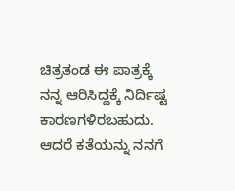ಚಿತ್ರತಂಡ ಈ ಪಾತ್ರಕ್ಕೆ ನನ್ನ ಆರಿಸಿದ್ದಕ್ಕೆ ನಿರ್ದಿಷ್ಟ ಕಾರಣಗಳಿರಬಹುದು. ಆದರೆ ಕತೆಯನ್ನು ನನಗೆ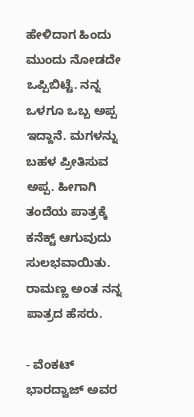ಹೇಳಿದಾಗ ಹಿಂದು ಮುಂದು ನೋಡದೇ ಒಪ್ಪಿಬಿಟ್ಟೆ. ನನ್ನ ಒಳಗೂ ಒಬ್ಬ ಅಪ್ಪ ಇದ್ದಾನೆ. ಮಗಳನ್ನು ಬಹಳ ಪ್ರೀತಿಸುವ ಅಪ್ಪ. ಹೀಗಾಗಿ ತಂದೆಯ ಪಾತ್ರಕ್ಕೆ ಕನೆಕ್ಟ್‌ ಆಗುವುದು ಸುಲಭವಾಯಿತು. ರಾಮಣ್ಣ ಅಂತ ನನ್ನ ಪಾತ್ರದ ಹೆಸರು.

- ವೆಂಕಟ್‌ ಭಾರದ್ವಾಜ್‌ ಅವರ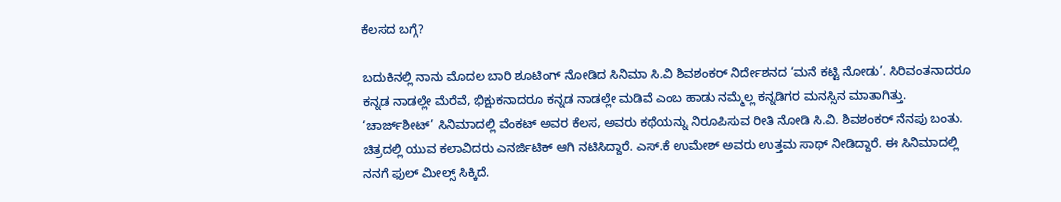ಕೆಲಸದ ಬಗ್ಗೆ?

ಬದುಕಿನಲ್ಲಿ ನಾನು ಮೊದಲ ಬಾರಿ ಶೂಟಿಂಗ್‌ ನೋಡಿದ ಸಿನಿಮಾ ಸಿ.ವಿ ಶಿವಶಂಕರ್‌ ನಿರ್ದೇಶನದ ‘ಮನೆ ಕಟ್ಟಿ ನೋಡು’. ಸಿರಿವಂತನಾದರೂ ಕನ್ನಡ ನಾಡಲ್ಲೇ ಮೆರೆವೆ, ಭಿಕ್ಷುಕನಾದರೂ ಕನ್ನಡ ನಾಡಲ್ಲೇ ಮಡಿವೆ ಎಂಬ ಹಾಡು ನಮ್ಮೆಲ್ಲ ಕನ್ನಡಿಗರ ಮನಸ್ಸಿನ ಮಾತಾಗಿತ್ತು. ‘ಚಾರ್ಜ್‌ಶೀಟ್‌’ ಸಿನಿಮಾದಲ್ಲಿ ವೆಂಕಟ್‌ ಅವರ ಕೆಲಸ, ಅವರು ಕಥೆಯನ್ನು ನಿರೂಪಿಸುವ ರೀತಿ ನೋಡಿ ಸಿ.ವಿ. ಶಿವಶಂಕರ್‌ ನೆನಪು ಬಂತು. ಚಿತ್ರದಲ್ಲಿ ಯುವ ಕಲಾವಿದರು ಎನರ್ಜಿಟಿಕ್‌ ಆಗಿ ನಟಿಸಿದ್ದಾರೆ. ಎಸ್‌.ಕೆ ಉಮೇಶ್‌ ಅವರು ಉತ್ತಮ ಸಾಥ್‌ ನೀಡಿದ್ದಾರೆ. ಈ ಸಿನಿಮಾದಲ್ಲಿ ನನಗೆ ಫುಲ್‌ ಮೀಲ್ಸ್‌ ಸಿಕ್ಕಿದೆ.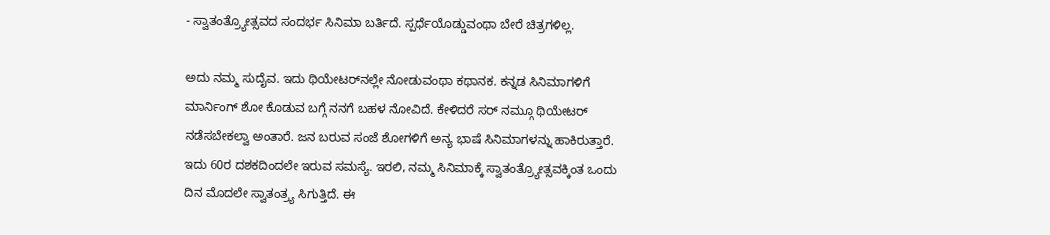- ಸ್ವಾತಂತ್ರ್ಯೋತ್ಸವದ ಸಂದರ್ಭ ಸಿನಿಮಾ ಬರ್ತಿದೆ. ಸ್ಪರ್ಧೆಯೊಡ್ಡುವಂಥಾ ಬೇರೆ ಚಿತ್ರಗಳಿಲ್ಲ.

ಅದು ನಮ್ಮ ಸುದೈವ. ಇದು ಥಿಯೇಟರ್‌ನಲ್ಲೇ ನೋಡುವಂಥಾ ಕಥಾನಕ. ಕನ್ನಡ ಸಿನಿಮಾಗಳಿಗೆ ಮಾರ್ನಿಂಗ್‌ ಶೋ ಕೊಡುವ ಬಗ್ಗೆ ನನಗೆ ಬಹಳ ನೋವಿದೆ. ಕೇಳಿದರೆ ಸರ್‌ ನಮ್ಗೂ ಥಿಯೇಟರ್‌ ನಡೆಸಬೇಕಲ್ವಾ ಅಂತಾರೆ. ಜನ ಬರುವ ಸಂಜೆ ಶೋಗಳಿಗೆ ಅನ್ಯ ಭಾಷೆ ಸಿನಿಮಾಗಳನ್ನು ಹಾಕಿರುತ್ತಾರೆ. ಇದು 60ರ ದಶಕದಿಂದಲೇ ಇರುವ ಸಮಸ್ಯೆ. ಇರಲಿ, ನಮ್ಮ ಸಿನಿಮಾಕ್ಕೆ ಸ್ವಾತಂತ್ರ್ಯೋತ್ಸವಕ್ಕಿಂತ ಒಂದು ದಿನ ಮೊದಲೇ ಸ್ವಾತಂತ್ರ್ಯ ಸಿಗುತ್ತಿದೆ. ಈ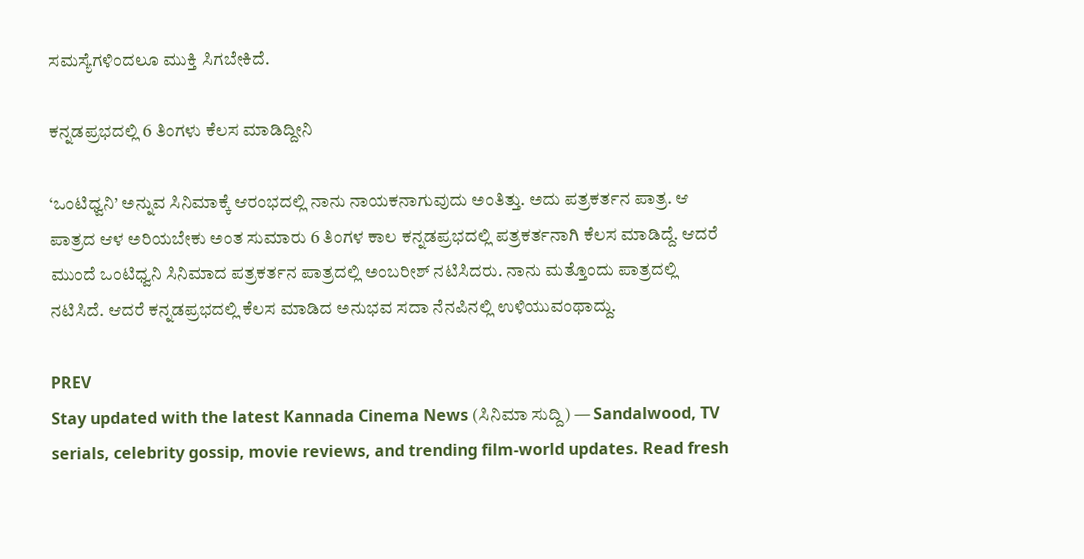ಸಮಸ್ಯೆಗಳಿಂದಲೂ ಮುಕ್ತಿ ಸಿಗಬೇಕಿದೆ.

ಕನ್ನಡಪ್ರಭದಲ್ಲಿ 6 ತಿಂಗಳು ಕೆಲಸ ಮಾಡಿದ್ದೀನಿ

‘ಒಂಟಿಧ್ವನಿ’ ಅನ್ನುವ ಸಿನಿಮಾಕ್ಕೆ ಆರಂಭದಲ್ಲಿ ನಾನು ನಾಯಕನಾಗುವುದು ಅಂತಿತ್ತು. ಅದು ಪತ್ರಕರ್ತನ ಪಾತ್ರ. ಆ ಪಾತ್ರದ ಆಳ ಅರಿಯಬೇಕು ಅಂತ ಸುಮಾರು 6 ತಿಂಗಳ ಕಾಲ ಕನ್ನಡಪ್ರಭದಲ್ಲಿ ಪತ್ರಕರ್ತನಾಗಿ ಕೆಲಸ ಮಾಡಿದ್ದೆ. ಆದರೆ ಮುಂದೆ ಒಂಟಿಧ್ವನಿ ಸಿನಿಮಾದ ಪತ್ರಕರ್ತನ ಪಾತ್ರದಲ್ಲಿ ಅಂಬರೀಶ್‌ ನಟಿಸಿದರು. ನಾನು ಮತ್ತೊಂದು ಪಾತ್ರದಲ್ಲಿ ನಟಿಸಿದೆ. ಆದರೆ ಕನ್ನಡಪ್ರಭದಲ್ಲಿ ಕೆಲಸ ಮಾಡಿದ ಅನುಭವ ಸದಾ ನೆನಪಿನಲ್ಲಿ ಉಳಿಯುವಂಥಾದ್ದು.

PREV
Stay updated with the latest Kannada Cinema News (ಸಿನಿಮಾ ಸುದ್ದಿ) — Sandalwood, TV serials, celebrity gossip, movie reviews, and trending film-world updates. Read fresh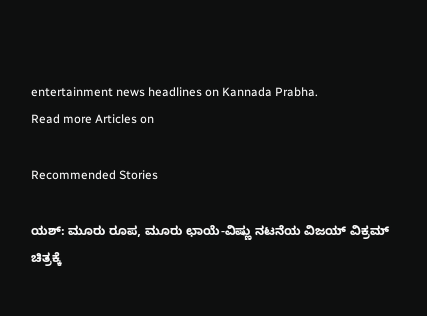entertainment news headlines on Kannada Prabha.
Read more Articles on

Recommended Stories

ಯಶ್: ಮೂರು ರೂಪ, ಮೂರು ಛಾಯೆ-ವಿಷ್ಣು ನಟನೆಯ ವಿಜಯ್ ವಿಕ್ರಮ್ ಚಿತ್ರಕ್ಕೆ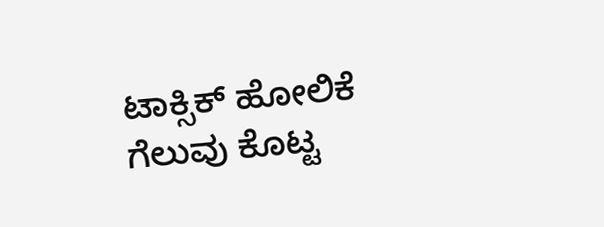ಟಾಕ್ಸಿಕ್ ಹೋಲಿಕೆ
ಗೆಲುವು ಕೊಟ್ಟ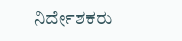ನಿರ್ದೇಶಕರು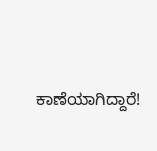ಕಾಣೆಯಾಗಿದ್ದಾರೆ!